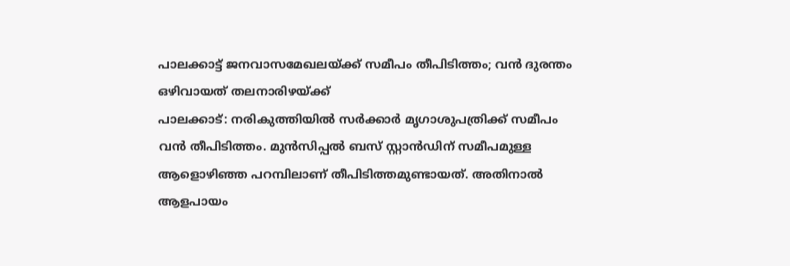പാലക്കാട്ട് ജനവാസമേഖലയ്ക്ക് സമീപം തീപിടിത്തം; വൻ ദുരന്തം ഒഴിവായത് തലനാരിഴയ്ക്ക്
പാലക്കാട്: നരികുത്തിയിൽ സർക്കാർ മൃഗാശുപത്രിക്ക് സമീപം വൻ തീപിടിത്തം. മുൻസിപ്പൽ ബസ് സ്റ്റാൻഡിന് സമീപമുള്ള ആളൊഴിഞ്ഞ പറമ്പിലാണ് തീപിടിത്തമുണ്ടായത്. അതിനാൽ ആളപായം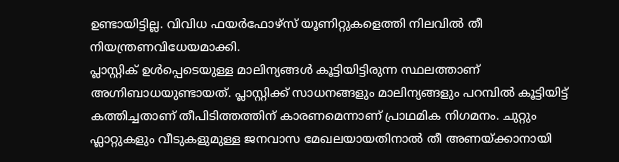ഉണ്ടായിട്ടില്ല. വിവിധ ഫയർഫോഴ്സ് യൂണിറ്റുകളെത്തി നിലവിൽ തീ നിയന്ത്രണവിധേയമാക്കി.
പ്ലാസ്റ്റിക് ഉൾപ്പെടെയുള്ള മാലിന്യങ്ങൾ കൂട്ടിയിട്ടിരുന്ന സ്ഥലത്താണ് അഗ്നിബാധയുണ്ടായത്. പ്ലാസ്റ്റിക്ക് സാധനങ്ങളും മാലിന്യങ്ങളും പറമ്പിൽ കൂട്ടിയിട്ട് കത്തിച്ചതാണ് തീപിടിത്തത്തിന് കാരണമെന്നാണ് പ്രാഥമിക നിഗമനം. ചുറ്റും ഫ്ലാറ്റുകളും വീടുകളുമുള്ള ജനവാസ മേഖലയായതിനാൽ തീ അണയ്ക്കാനായി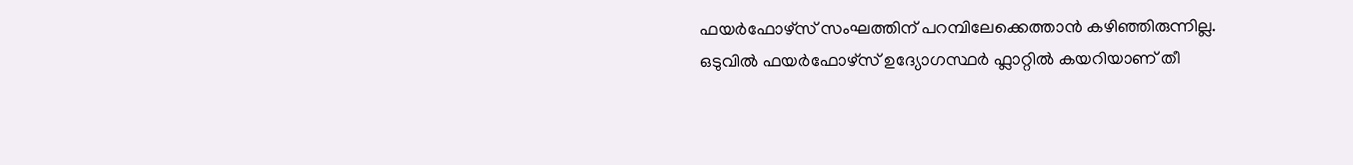ഫയർഫോഴ്സ് സംഘത്തിന് പറമ്പിലേക്കെത്താൻ കഴിഞ്ഞിരുന്നില്ല.
ഒടുവിൽ ഫയർഫോഴ്സ് ഉദ്യോഗസ്ഥർ ഫ്ലാറ്റിൽ കയറിയാണ് തീ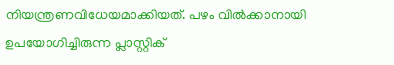നിയന്ത്രണവിധേയമാക്കിയത്. പഴം വിൽക്കാനായി ഉപയോഗിച്ചിരുന്ന പ്ലാസ്റ്റിക്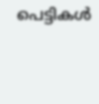പെട്ടികൾ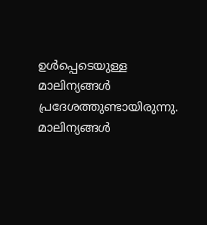ഉൾപ്പെടെയുള്ള മാലിന്യങ്ങൾ പ്രദേശത്തുണ്ടായിരുന്നു. മാലിന്യങ്ങൾ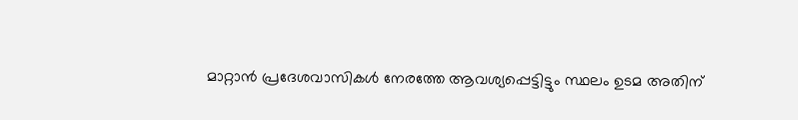മാറ്റാൻ പ്രദേശവാസികൾ നേരത്തേ ആവശ്യപ്പെട്ടിട്ടും സ്ഥലം ഉടമ അതിന്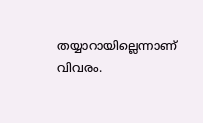തയ്യാറായില്ലെന്നാണ് വിവരം.